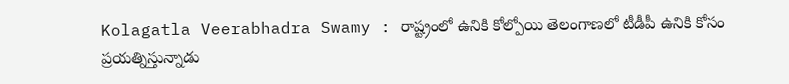Kolagatla Veerabhadra Swamy : రాష్ట్రంలో ఉనికి కోల్పోయి తెలంగాణలో టీడీపీ ఉనికి కోసం ప్రయత్నిస్తున్నాడు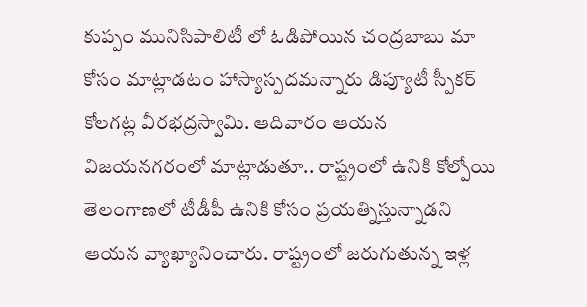కుప్పం మునిసిపాలిటీ లో ఓడిపోయిన చంద్రబాబు మా కోసం మాట్లాడటం హాస్యాస్పదమన్నారు డిప్యూటీ స్పీకర్ కోలగట్ల వీరభద్రస్వామి. ఆదివారం ఆయన విజయనగరంలో మాట్లాడుతూ.. రాష్ట్రంలో ఉనికి కోల్పోయి తెలంగాణలో టీడీపీ ఉనికి కోసం ప్రయత్నిస్తున్నాడని ఆయన వ్యాఖ్యానించారు. రాష్ట్రంలో జరుగుతున్న ఇళ్ల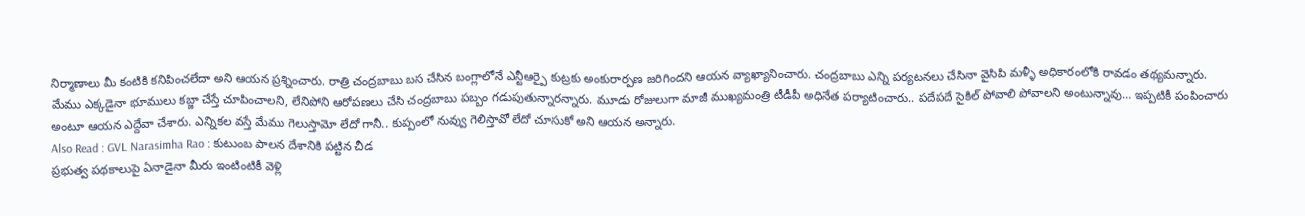నిర్మాణాలు మీ కంటికి కనిపించలేదా అని ఆయన ప్రశ్నించారు. రాత్రి చంద్రబాబు బస చేసిన బంగ్లాలోనే ఎన్టీఆర్పై కుట్రకు అంకురార్పణ జరిగిందని ఆయన వ్యాఖ్యానించారు. చంద్రబాబు ఎన్ని పర్యటనలు చేసినా వైసిపి మళ్ళీ అధికారంలోకి రావడం తథ్యమన్నారు. మేము ఎక్కడైనా భూములు కబ్జా చేస్తే చూపించాలని, లేనిపోని ఆరోపణలు చేసి చంద్రబాబు పబ్బం గడుపుతున్నారన్నారు. మూడు రోజులుగా మాజీ ముఖ్యమంత్రి టీడీపీ అధినేత పర్యాటించారు.. పదేపదే సైకిల్ పోవాలి పోవాలని అంటున్నావు… ఇప్పటికీ పంపించారు అంటూ ఆయన ఎద్దేవా చేశారు. ఎన్నికల వస్తే మేము గెలుస్తామో లేదో గానీ.. కుప్పంలో నువ్వు గెలిస్తావో లేదో చూసుకో అని ఆయన అన్నారు.
Also Read : GVL Narasimha Rao : కుటుంబ పాలన దేశానికి పట్టిన చీడ
ప్రభుత్వ పథకాలుపై ఏనాడైనా మీరు ఇంటింటికీ వెళ్లి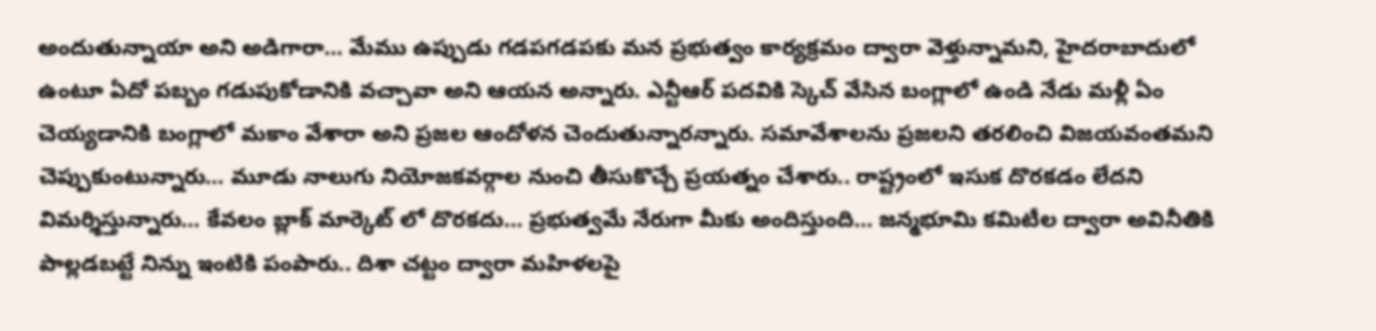అందుతున్నాయా అని అడిగారా… మేము ఉప్పుడు గడపగడపకు మన ప్రభుత్వం కార్యక్రమం ద్వారా వెళ్తున్నామని, హైదరాబాదులో ఉంటూ ఏదో పబ్బం గడుపుకోడానికి వచ్చావా అని ఆయన అన్నారు. ఎన్టీఆర్ పదవికి స్కెచ్ వేసిన బంగ్లాలో ఉండి నేడు మళ్లీ ఏం చెయ్యడానికి బంగ్లాలో మకాం వేశారా అని ప్రజల ఆందోళన చెందుతున్నారన్నారు. సమావేశాలను ప్రజలని తరలించి విజయవంతమని చెప్పుకుంటున్నారు… మూడు నాలుగు నియోజకవర్గాల నుంచి తీసుకొచ్చే ప్రయత్నం చేశారు.. రాష్ట్రంలో ఇసుక దొరకడం లేదని విమర్శిస్తున్నారు… కేవలం బ్లాక్ మార్కెట్ లో దొరకదు… ప్రభుత్వమే నేరుగా మీకు అందిస్తుంది… జన్మభూమి కమిటీల ద్వారా అవినీతికి పాల్లడబట్టే నిన్ను ఇంటికి పంపారు.. దిశా చట్టం ద్వారా మహిళలపై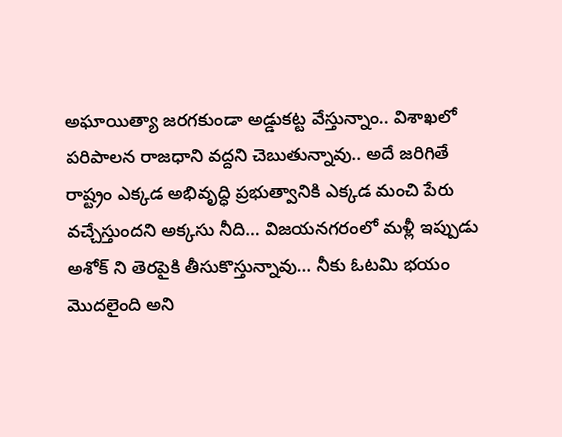అఘాయిత్యా జరగకుండా అడ్డుకట్ట వేస్తున్నాం.. విశాఖలో పరిపాలన రాజధాని వద్దని చెబుతున్నావు.. అదే జరిగితే రాష్ట్రం ఎక్కడ అభివృద్ధి ప్రభుత్వానికి ఎక్కడ మంచి పేరు వచ్చేస్తుందని అక్కసు నీది… విజయనగరంలో మళ్లీ ఇప్పుడు అశోక్ ని తెరపైకి తీసుకొస్తున్నావు… నీకు ఓటమి భయం మొదలైంది అని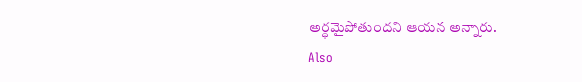అర్ధమైపోతుందని ఆయన అన్నారు.
Also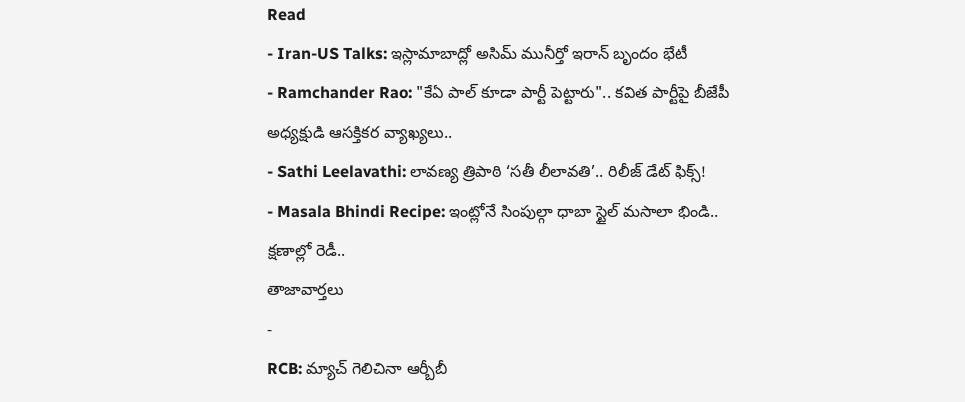Read
- Iran-US Talks: ఇస్లామాబాద్లో అసిమ్ మునీర్తో ఇరాన్ బృందం భేటీ
- Ramchander Rao: "కేఏ పాల్ కూడా పార్టీ పెట్టారు".. కవిత పార్టీపై బీజేపీ అధ్యక్షుడి ఆసక్తికర వ్యాఖ్యలు..
- Sathi Leelavathi: లావణ్య త్రిపాఠి ‘సతీ లీలావతి’.. రిలీజ్ డేట్ ఫిక్స్!
- Masala Bhindi Recipe: ఇంట్లోనే సింపుల్గా ధాబా స్టైల్ మసాలా భిండి.. క్షణాల్లో రెడీ..
తాజావార్తలు
-
RCB: మ్యాచ్ గెలిచినా ఆర్బీబీ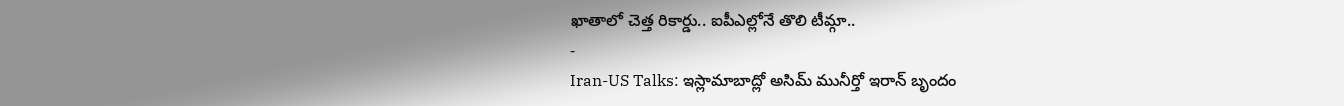ఖాతాలో చెత్త రికార్డు.. ఐపీఎల్లోనే తొలి టీమ్గా..
-
Iran-US Talks: ఇస్లామాబాద్లో అసిమ్ మునీర్తో ఇరాన్ బృందం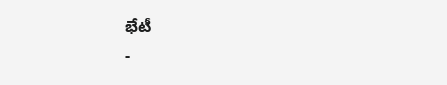భేటీ
-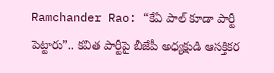Ramchander Rao: “కేఏ పాల్ కూడా పార్టీ పెట్టారు”.. కవిత పార్టీపై బీజేపీ అధ్యక్షుడి ఆసక్తికర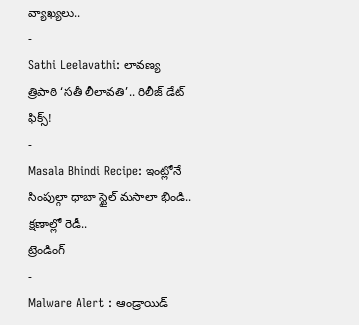వ్యాఖ్యలు..
-
Sathi Leelavathi: లావణ్య త్రిపాఠి ‘సతీ లీలావతి’.. రిలీజ్ డేట్ ఫిక్స్!
-
Masala Bhindi Recipe: ఇంట్లోనే సింపుల్గా ధాబా స్టైల్ మసాలా భిండి.. క్షణాల్లో రెడీ..
ట్రెండింగ్
-
Malware Alert : ఆండ్రాయిడ్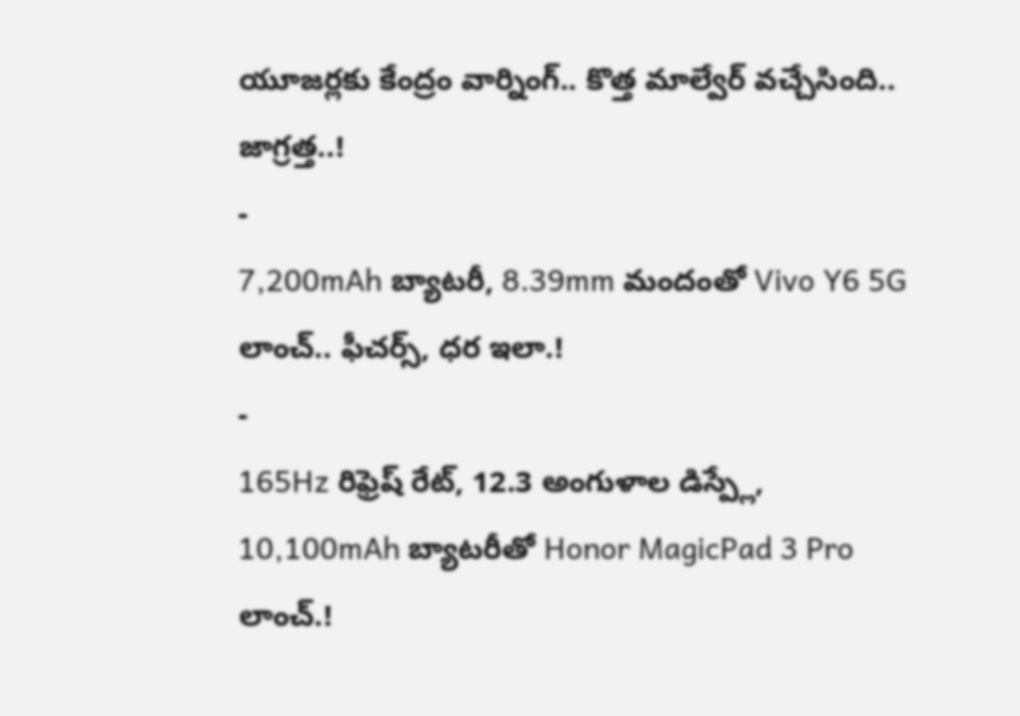యూజర్లకు కేంద్రం వార్నింగ్.. కొత్త మాల్వేర్ వచ్చేసింది.. జాగ్రత్త..!
-
7,200mAh బ్యాటరీ, 8.39mm మందంతో Vivo Y6 5G లాంచ్.. ఫీచర్స్, ధర ఇలా.!
-
165Hz రిఫ్రెష్ రేట్, 12.3 అంగుళాల డిస్ప్లే, 10,100mAh బ్యాటరీతో Honor MagicPad 3 Pro లాంచ్.!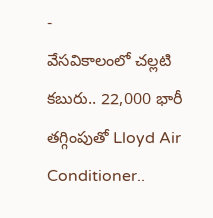-
వేసవికాలంలో చల్లటి కబురు.. 22,000 భారీ తగ్గింపుతో Lloyd Air Conditioner..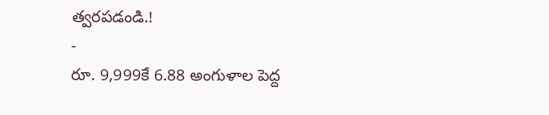త్వరపడండి.!
-
రూ. 9,999కే 6.88 అంగుళాల పెద్ద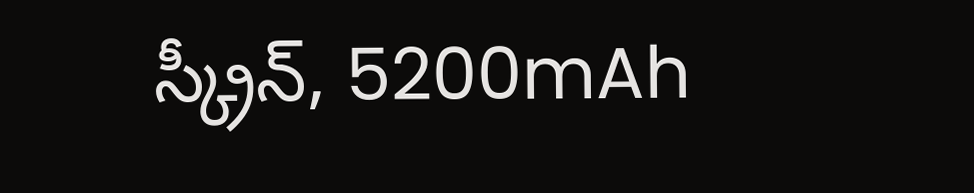స్క్రీన్, 5200mAh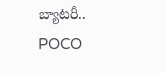బ్యాటరీ.. POCO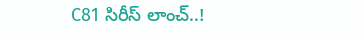C81 సిరీస్ లాంచ్..!